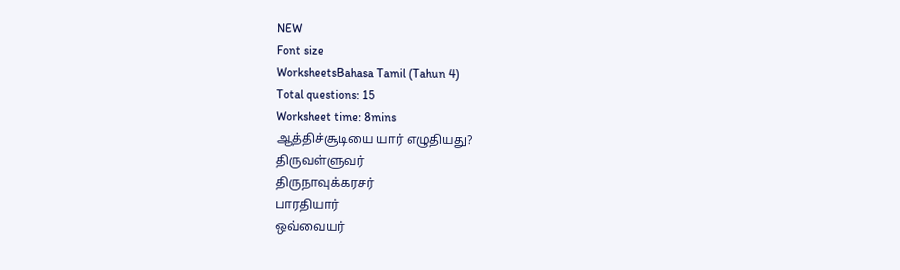NEW
Font size
WorksheetsBahasa Tamil (Tahun 4)
Total questions: 15
Worksheet time: 8mins
ஆத்திச்சூடியை யார் எழுதியது?
திருவள்ளுவர்
திருநாவுக்கரசர்
பாரதியார்
ஒவ்வையர்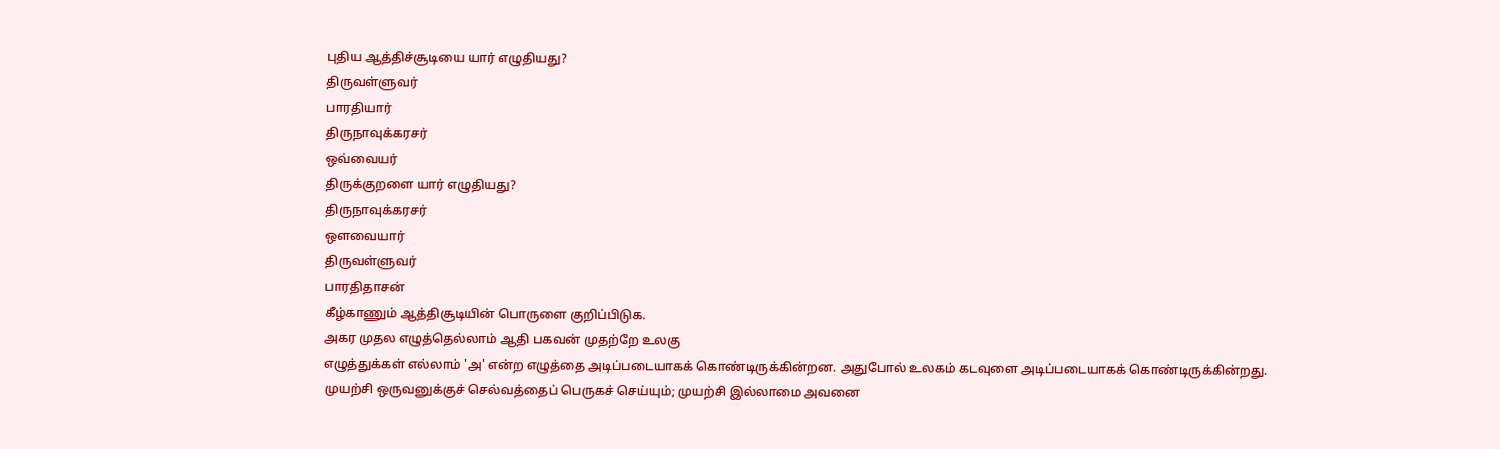புதிய ஆத்திச்சூடியை யார் எழுதியது?
திருவள்ளுவர்
பாரதியார்
திருநாவுக்கரசர்
ஒவ்வையர்
திருக்குறளை யார் எழுதியது?
திருநாவுக்கரசர்
ஔவையார்
திருவள்ளுவர்
பாரதிதாசன்
கீழ்காணும் ஆத்திசூடியின் பொருளை குறிப்பிடுக.
அகர முதல எழுத்தெல்லாம் ஆதி பகவன் முதற்றே உலகு
எழுத்துக்கள் எல்லாம் 'அ' என்ற எழுத்தை அடிப்படையாகக் கொண்டிருக்கின்றன. அதுபோல் உலகம் கடவுளை அடிப்படையாகக் கொண்டிருக்கின்றது.
முயற்சி ஒருவனுக்குச் செல்வத்தைப் பெருகச் செய்யும்; முயற்சி இல்லாமை அவனை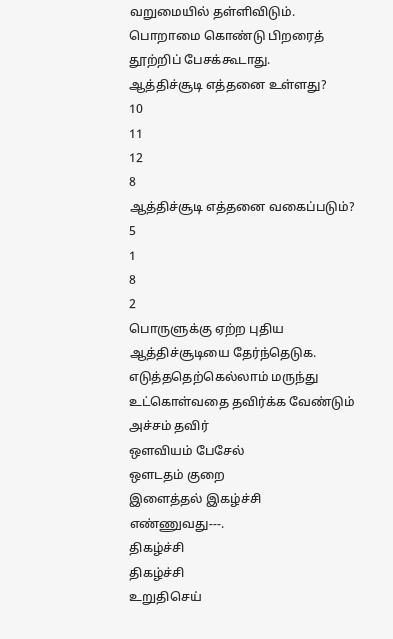வறுமையில் தள்ளிவிடும்.
பொறாமை கொண்டு பிறரைத் தூற்றிப் பேசக்கூடாது.
ஆத்திச்சூடி எத்தனை உள்ளது?
10
11
12
8
ஆத்திச்சூடி எத்தனை வகைப்படும்?
5
1
8
2
பொருளுக்கு ஏற்ற புதிய ஆத்திச்சூடியை தேர்ந்தெடுக.
எடுத்ததெற்கெல்லாம் மருந்து உட்கொள்வதை தவிர்க்க வேண்டும்
அச்சம் தவிர்
ஔவியம் பேசேல்
ஔடதம் குறை
இளைத்தல் இகழ்ச்சி
எண்ணுவது---.
திகழ்ச்சி
திகழ்ச்சி
உறுதிசெய்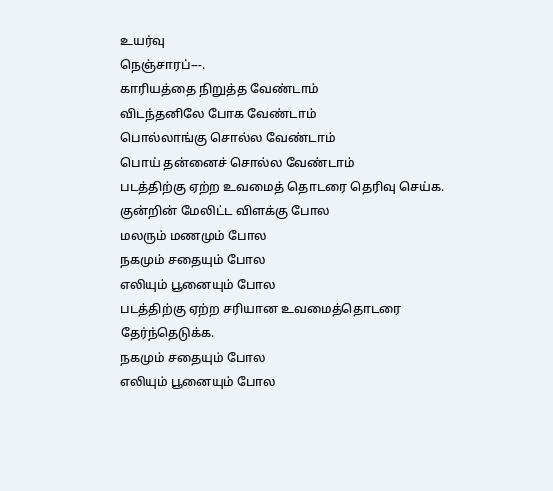உயர்வு
நெஞ்சாரப்---.
காரியத்தை நிறுத்த வேண்டாம்
விடந்தனிலே போக வேண்டாம்
பொல்லாங்கு சொல்ல வேண்டாம்
பொய் தன்னைச் சொல்ல வேண்டாம்
படத்திற்கு ஏற்ற உவமைத் தொடரை தெரிவு செய்க.
குன்றின் மேலிட்ட விளக்கு போல
மலரும் மணமும் போல
நகமும் சதையும் போல
எலியும் பூனையும் போல
படத்திற்கு ஏற்ற சரியான உவமைத்தொடரை தேர்ந்தெடுக்க.
நகமும் சதையும் போல
எலியும் பூனையும் போல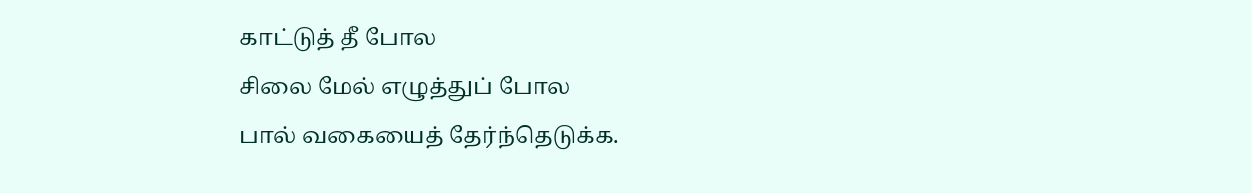காட்டுத் தீ போல
சிலை மேல் எழுத்துப் போல
பால் வகையைத் தேர்ந்தெடுக்க.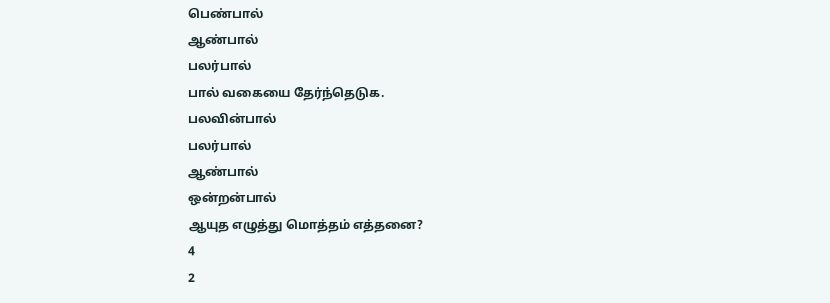பெண்பால்
ஆண்பால்
பலர்பால்
பால் வகையை தேர்ந்தெடுக.
பலவின்பால்
பலர்பால்
ஆண்பால்
ஒன்றன்பால்
ஆயுத எழுத்து மொத்தம் எத்தனை?
4
2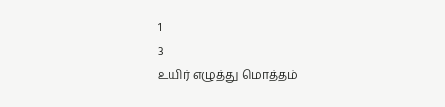1
3
உயிர் எழுத்து மொத்தம்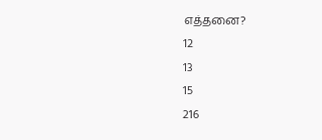எத்தனை?
12
13
15
216